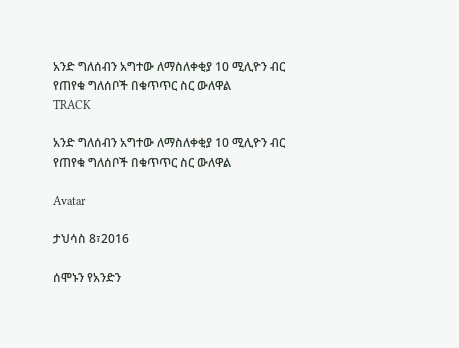አንድ ግለሰብን አግተው ለማስለቀቂያ 10 ሚሊዮን ብር የጠየቁ ግለሰቦች በቁጥጥር ስር ውለዋል
TRACK

አንድ ግለሰብን አግተው ለማስለቀቂያ 10 ሚሊዮን ብር የጠየቁ ግለሰቦች በቁጥጥር ስር ውለዋል

Avatar

ታህሳስ 8፣2016

ሰሞኑን የአንድን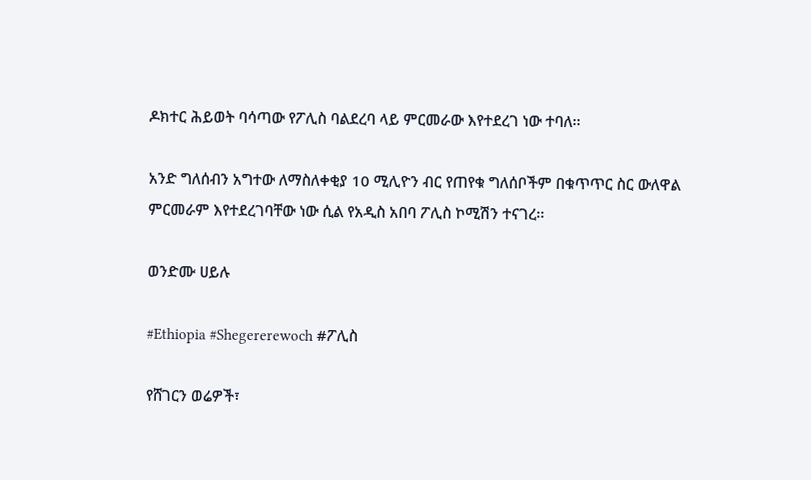ዶክተር ሕይወት ባሳጣው የፖሊስ ባልደረባ ላይ ምርመራው እየተደረገ ነው ተባለ፡፡

አንድ ግለሰብን አግተው ለማስለቀቂያ 10 ሚሊዮን ብር የጠየቁ ግለሰቦችም በቁጥጥር ስር ውለዋል ምርመራም እየተደረገባቸው ነው ሲል የአዲስ አበባ ፖሊስ ኮሚሽን ተናገረ፡፡

ወንድሙ ሀይሉ

#Ethiopia #Shegererewoch #ፖሊስ

የሸገርን ወሬዎች፣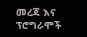መረጃ እና ፕሮግራሞች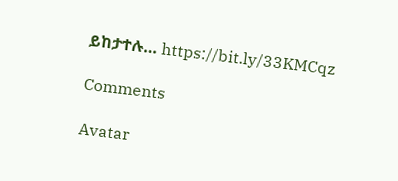ይከታተሉ… https://bit.ly/33KMCqz

Comments

Avatar